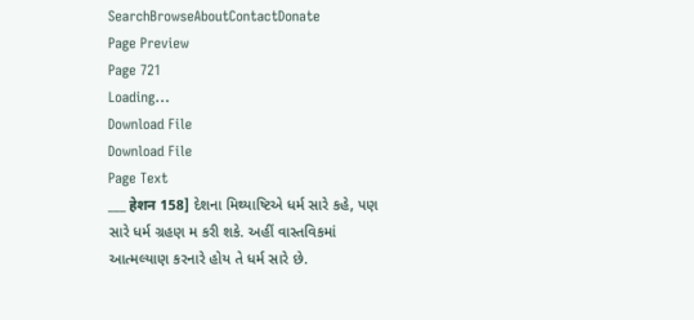SearchBrowseAboutContactDonate
Page Preview
Page 721
Loading...
Download File
Download File
Page Text
___ हेशन 158] દેશના મિથ્યાષ્ટિએ ધર્મ સારે કહે, પણ સારે ધર્મ ગ્રહણ મ કરી શકે. અહીં વાસ્તવિકમાં આત્મલ્યાણ કરનારે હોય તે ધર્મ સારે છે.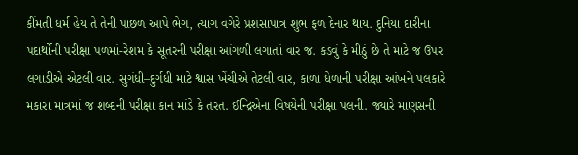કીંમતી ધર્મ હેય તે તેની પાછળ આપે ભેગ, ત્યાગ વગેરે પ્રશસાપાત્ર શુભ ફળ દેનાર થાય. દુનિયા દારીના પદાર્થોની પરીક્ષા પળમાં-રેશમ કે સૂતરની પરીક્ષા આંગળી લગાતાં વાર જ. કડવું કે મીઠું છે તે માટે જ ઉપર લગાડીએ એટલી વાર. સુગંધી–દુર્ગધી માટે શ્વાસ ખેંચીએ તેટલી વાર, કાળા ધેળાની પરીક્ષા આંખને પલકારે મકારા માત્રમાં જ શબ્દની પરીક્ષા કાન માંડે કે તરત. ઈન્દ્રિએના વિષયેની પરીક્ષા પલની. જ્યારે માણસની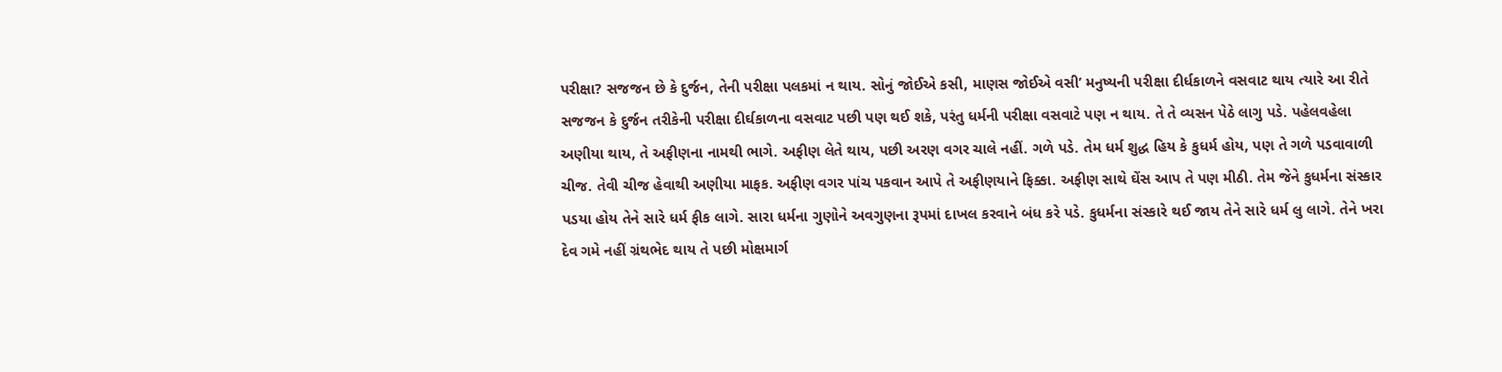પરીક્ષા? સજજન છે કે દુર્જન, તેની પરીક્ષા પલકમાં ન થાય. સોનું જોઈએ કસી, માણસ જોઈએ વસી’ મનુષ્યની પરીક્ષા દીર્ધકાળને વસવાટ થાય ત્યારે આ રીતે સજજન કે દુર્જન તરીકેની પરીક્ષા દીર્ઘકાળના વસવાટ પછી પણ થઈ શકે, પરંતુ ધર્મની પરીક્ષા વસવાટે પણ ન થાય. તે તે વ્યસન પેઠે લાગુ પડે. પહેલવહેલા અણીયા થાય, તે અફીણના નામથી ભાગે. અફીણ લેતે થાય, પછી અરણ વગર ચાલે નહીં. ગળે પડે. તેમ ધર્મ શુદ્ધ હિય કે કુધર્મ હોય, પણ તે ગળે પડવાવાળી ચીજ. તેવી ચીજ હેવાથી અણીયા માફક. અફીણ વગર પાંચ પકવાન આપે તે અફીણયાને ફિક્કા. અફીણ સાથે ઘેંસ આપ તે પણ મીઠી. તેમ જેને કુધર્મના સંસ્કાર પડયા હોય તેને સારે ધર્મ ફીક લાગે. સારા ધર્મના ગુણોને અવગુણના રૂપમાં દાખલ કરવાને બંધ કરે પડે. કુધર્મના સંસ્કારે થઈ જાય તેને સારે ધર્મ લુ લાગે. તેને ખરા દેવ ગમે નહીં ગ્રંથભેદ થાય તે પછી મોક્ષમાર્ગ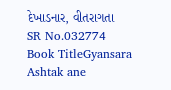દેખાડનાર, વીતરાગતા
SR No.032774
Book TitleGyansara Ashtak ane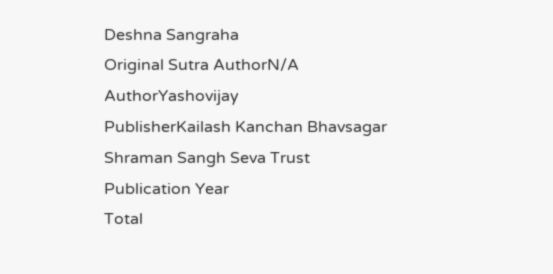Deshna Sangraha
Original Sutra AuthorN/A
AuthorYashovijay
PublisherKailash Kanchan Bhavsagar Shraman Sangh Seva Trust
Publication Year
Total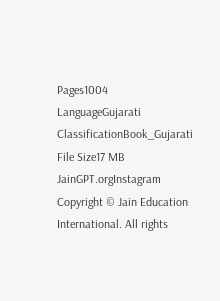Pages1004
LanguageGujarati
ClassificationBook_Gujarati
File Size17 MB
JainGPT.orgInstagram
Copyright © Jain Education International. All rights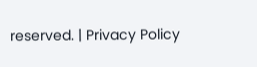reserved. | Privacy Policy